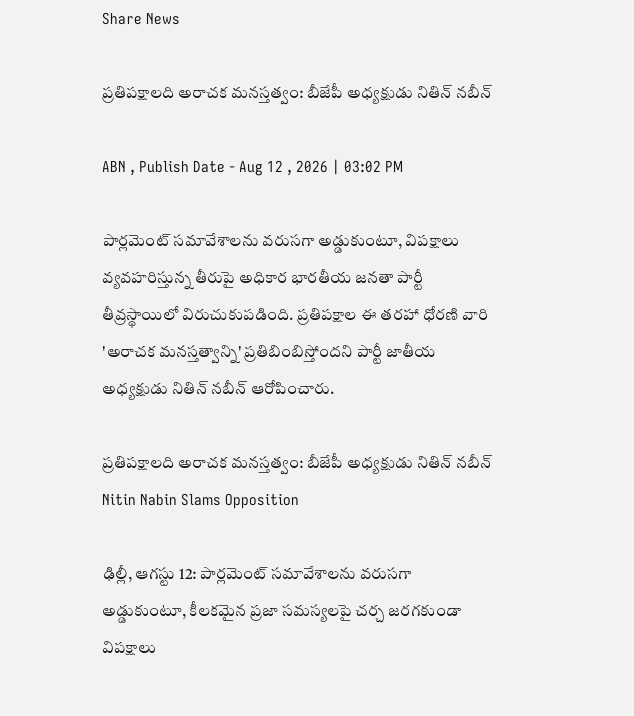Share News

ప్రతిపక్షాలది అరాచక మనస్తత్వం: బీజేపీ అధ్యక్షుడు నితిన్ నబీన్

ABN , Publish Date - Aug 12 , 2026 | 03:02 PM

పార్లమెంట్ సమావేశాలను వరుసగా అడ్డుకుంటూ, విపక్షాలు వ్యవహరిస్తున్న తీరుపై అధికార భారతీయ జనతా పార్టీ తీవ్రస్థాయిలో విరుచుకుపడింది. ప్రతిపక్షాల ఈ తరహా ధోరణి వారి 'అరాచక మనస్తత్వాన్ని' ప్రతిబింబిస్తోందని పార్టీ జాతీయ అధ్యక్షుడు నితిన్ నబీన్ ఆరోపించారు.

ప్రతిపక్షాలది అరాచక మనస్తత్వం: బీజేపీ అధ్యక్షుడు నితిన్ నబీన్
Nitin Nabin Slams Opposition

ఢిల్లీ, ఆగస్టు 12: పార్లమెంట్ సమావేశాలను వరుసగా అడ్డుకుంటూ, కీలకమైన ప్రజా సమస్యలపై చర్చ జరగకుండా విపక్షాలు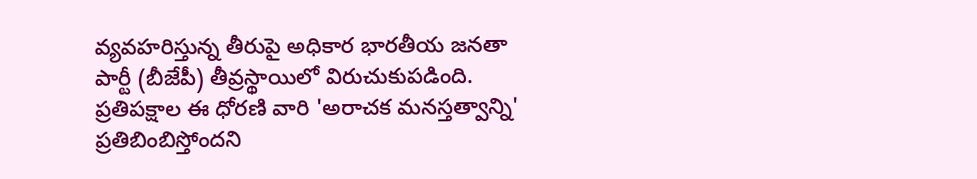వ్యవహరిస్తున్న తీరుపై అధికార భారతీయ జనతా పార్టీ (బీజేపీ) తీవ్రస్థాయిలో విరుచుకుపడింది. ప్రతిపక్షాల ఈ ధోరణి వారి 'అరాచక మనస్తత్వాన్ని' ప్రతిబింబిస్తోందని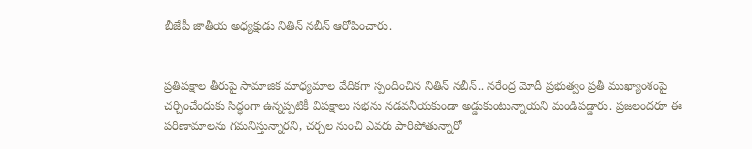బీజేపీ జాతీయ అధ్యక్షుడు నితిన్ నబీన్ ఆరోపించారు.


ప్రతిపక్షాల తీరుపై సామాజిక మాధ్యమాల వేదికగా స్పందించిన నితిన్ నబీన్.. నరేంద్ర మోదీ ప్రభుత్వం ప్రతీ ముఖ్యాంశంపై చర్చించేందుకు సిద్ధంగా ఉన్నప్పటికీ విపక్షాలు సభను నడవనీయకుండా అడ్డుకుంటున్నాయని మండిపడ్డారు. ప్రజలందరూ ఈ పరిణామాలను గమనిస్తున్నారని, చర్చల నుంచి ఎవరు పారిపోతున్నారో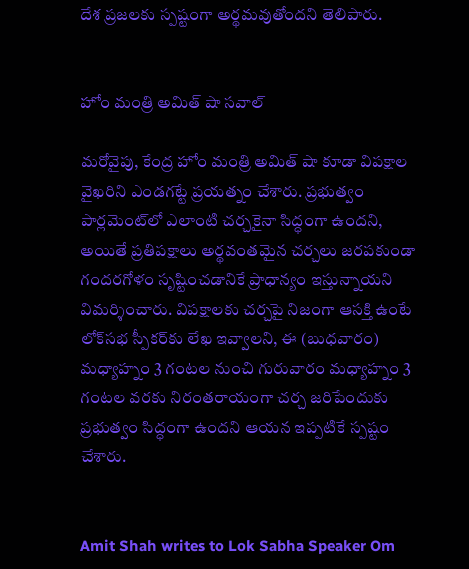దేశ ప్రజలకు స్పష్టంగా అర్థమవుతోందని తెలిపారు.


హోం మంత్రి అమిత్ షా సవాల్

మరోవైపు, కేంద్ర హోం మంత్రి అమిత్ షా కూడా విపక్షాల వైఖరిని ఎండగట్టే ప్రయత్నం చేశారు. ప్రభుత్వం పార్లమెంట్‌లో ఎలాంటి చర్చకైనా సిద్ధంగా ఉందని, అయితే ప్రతిపక్షాలు అర్థవంతమైన చర్చలు జరపకుండా గందరగోళం సృష్టించడానికే ప్రాధాన్యం ఇస్తున్నాయని విమర్శించారు. విపక్షాలకు చర్చపై నిజంగా ఆసక్తి ఉంటే లోక్‌సభ స్పీకర్‌కు లేఖ ఇవ్వాలని, ఈ (బుధవారం) మధ్యాహ్నం 3 గంటల నుంచి గురువారం మధ్యాహ్నం 3 గంటల వరకు నిరంతరాయంగా చర్చ జరిపేందుకు ప్రభుత్వం సిద్ధంగా ఉందని ఆయన ఇప్పటికే స్పష్టం చేశారు.


Amit Shah writes to Lok Sabha Speaker Om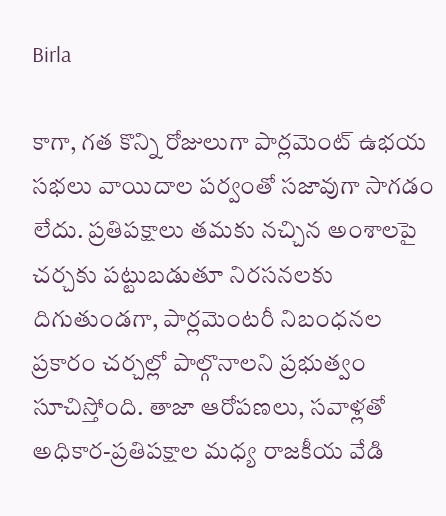Birla

కాగా, గత కొన్ని రోజులుగా పార్లమెంట్ ఉభయ సభలు వాయిదాల పర్వంతో సజావుగా సాగడం లేదు. ప్రతిపక్షాలు తమకు నచ్చిన అంశాలపై చర్చకు పట్టుబడుతూ నిరసనలకు దిగుతుండగా, పార్లమెంటరీ నిబంధనల ప్రకారం చర్చల్లో పాల్గొనాలని ప్రభుత్వం సూచిస్తోంది. తాజా ఆరోపణలు, సవాళ్లతో అధికార-ప్రతిపక్షాల మధ్య రాజకీయ వేడి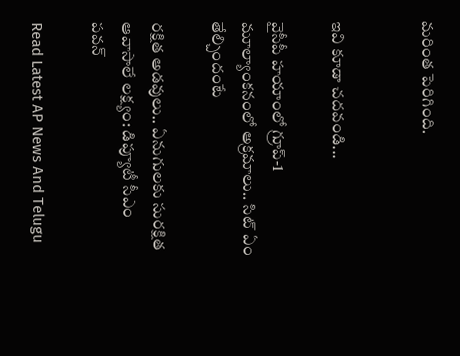మరింత పెరిగింది.


ఇవి కూడా చదవండి...

వైసీపీ హయాంలో గ్రూప్-1 మూల్యాంకనంలో అక్రమాలు.. సిట్ ఏం తేల్చిందంటే

రక్షిత అడవులు.. ఏనుగులకు సురక్షిత ఆవాసాలే లక్ష్యం: డిప్యూటీ సీఎం పవన్

Read Latest AP News And Telugu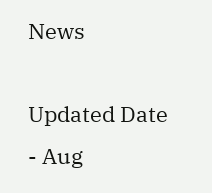News

Updated Date - Aug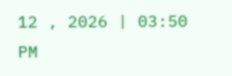12 , 2026 | 03:50 PM